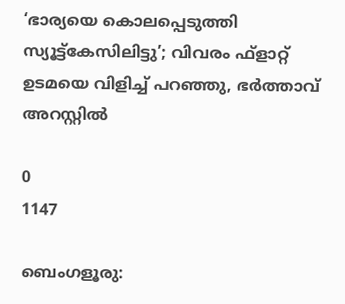‘ഭാര്യയെ കൊലപ്പെടുത്തി സ്യൂട്ട്‌കേസിലിട്ടു’; വിവരം ഫ്‌ളാറ്റ് ഉടമയെ വിളിച്ച് പറഞ്ഞു, ഭർത്താവ് അറസ്റ്റിൽ

0
1147

ബെംഗളൂരു: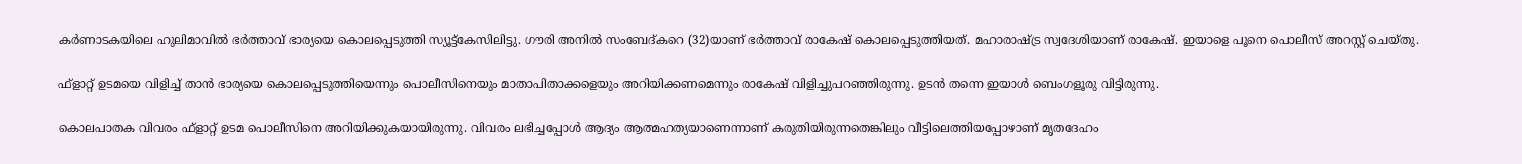കര്‍ണാടകയിലെ ഹുലിമാവില്‍ ഭര്‍ത്താവ് ഭാര്യയെ കൊലപ്പെടുത്തി സ്യൂട്ട്‌കേസിലിട്ടു. ഗൗരി അനില്‍ സംബേദ്കറെ (32)യാണ് ഭര്‍ത്താവ് രാകേഷ് കൊലപ്പെടുത്തിയത്. മഹാരാഷ്ട്ര സ്വദേശിയാണ് രാകേഷ്. ഇയാളെ പൂനെ പൊലീസ് അറസ്റ്റ് ചെയ്തു.

ഫ്‌ളാറ്റ് ഉടമയെ വിളിച്ച് താന്‍ ഭാര്യയെ കൊലപ്പെടുത്തിയെന്നും പൊലീസിനെയും മാതാപിതാക്കളെയും അറിയിക്കണമെന്നും രാകേഷ് വിളിച്ചുപറഞ്ഞിരുന്നു. ഉടന്‍ തന്നെ ഇയാള്‍ ബെംഗളൂരു വിട്ടിരുന്നു.

കൊലപാതക വിവരം ഫ്‌ളാറ്റ് ഉടമ പൊലീസിനെ അറിയിക്കുകയായിരുന്നു. വിവരം ലഭിച്ചപ്പോള്‍ ആദ്യം ആത്മഹത്യയാണെന്നാണ് കരുതിയിരുന്നതെങ്കിലും വീട്ടിലെത്തിയപ്പോഴാണ് മൃതദേഹം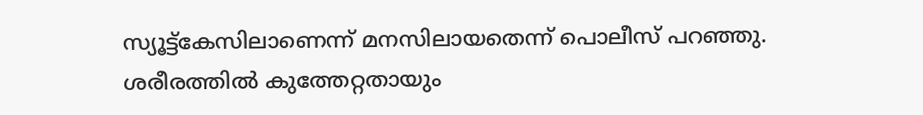സ്യൂട്ട്‌കേസിലാണെന്ന് മനസിലായതെന്ന് പൊലീസ് പറഞ്ഞു. ശരീരത്തില്‍ കുത്തേറ്റതായും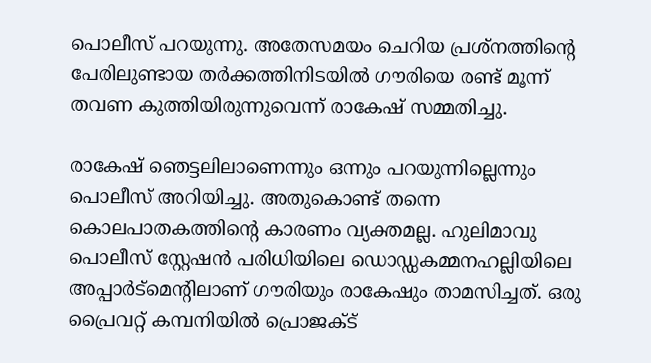പൊലീസ് പറയുന്നു. അതേസമയം ചെറിയ പ്രശ്‌നത്തിന്റെ പേരിലുണ്ടായ തര്‍ക്കത്തിനിടയില്‍ ഗൗരിയെ രണ്ട് മൂന്ന് തവണ കുത്തിയിരുന്നുവെന്ന് രാകേഷ് സമ്മതിച്ചു.

രാകേഷ് ഞെട്ടലിലാണെന്നും ഒന്നും പറയുന്നില്ലെന്നും പൊലീസ് അറിയിച്ചു. അതുകൊണ്ട് തന്നെ കൊലപാതകത്തിന്റെ കാരണം വ്യക്തമല്ല. ഹുലിമാവു പൊലീസ് സ്റ്റേഷന്‍ പരിധിയിലെ ഡൊഡ്ഡകമ്മനഹല്ലിയിലെ അപ്പാര്‍ട്‌മെന്റിലാണ് ഗൗരിയും രാകേഷും താമസിച്ചത്. ഒരു പ്രൈവറ്റ് കമ്പനിയില്‍ പ്രൊജക്ട്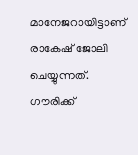മാനേജറായിട്ടാണ് രാകേഷ് ജോലി ചെയ്യുന്നത്. ഗൗരിക്ക്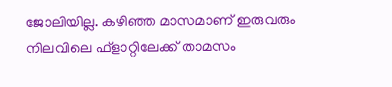ജോലിയില്ല. കഴിഞ്ഞ മാസമാണ് ഇരുവരും നിലവിലെ ഫ്‌ളാറ്റിലേക്ക് താമസം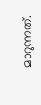മാറുന്നത്.